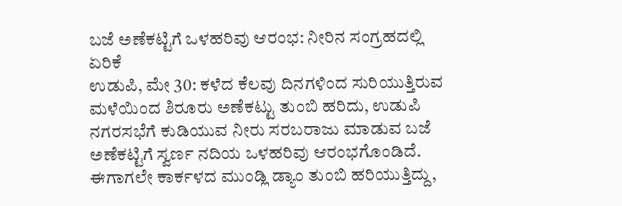ಬಜೆ ಅಣೆಕಟ್ಟಿಗೆ ಒಳಹರಿವು ಆರಂಭ: ನೀರಿನ ಸಂಗ್ರಹದಲ್ಲಿ ಏರಿಕೆ
ಉಡುಪಿ, ಮೇ 30: ಕಳೆದ ಕೆಲವು ದಿನಗಳಿಂದ ಸುರಿಯುತ್ತಿರುವ ಮಳೆಯಿಂದ ಶಿರೂರು ಅಣೆಕಟ್ಟು ತುಂಬಿ ಹರಿದು, ಉಡುಪಿ ನಗರಸಭೆಗೆ ಕುಡಿಯುವ ನೀರು ಸರಬರಾಜು ಮಾಡುವ ಬಜೆ ಅಣೆಕಟ್ಟಿಗೆ ಸ್ವರ್ಣ ನದಿಯ ಒಳಹರಿವು ಆರಂಭಗೊಂಡಿದೆ.
ಈಗಾಗಲೇ ಕಾರ್ಕಳದ ಮುಂಡ್ಲಿ ಡ್ಯಾಂ ತುಂಬಿ ಹರಿಯುತ್ತಿದ್ದು,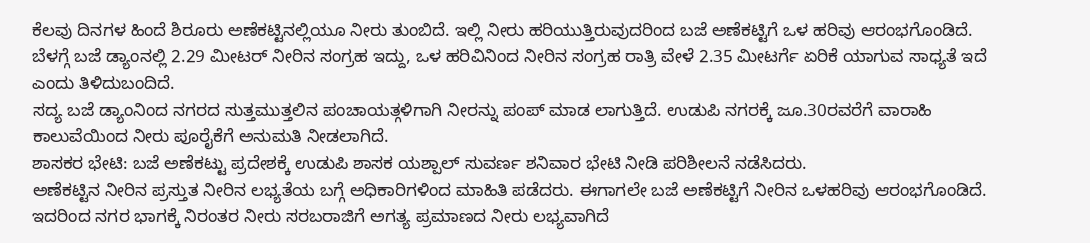ಕೆಲವು ದಿನಗಳ ಹಿಂದೆ ಶಿರೂರು ಅಣೆಕಟ್ಟಿನಲ್ಲಿಯೂ ನೀರು ತುಂಬಿದೆ. ಇಲ್ಲಿ ನೀರು ಹರಿಯುತ್ತಿರುವುದರಿಂದ ಬಜೆ ಅಣೆಕಟ್ಟಿಗೆ ಒಳ ಹರಿವು ಆರಂಭಗೊಂಡಿದೆ. ಬೆಳಗ್ಗೆ ಬಜೆ ಡ್ಯಾಂನಲ್ಲಿ 2.29 ಮೀಟರ್ ನೀರಿನ ಸಂಗ್ರಹ ಇದ್ದು, ಒಳ ಹರಿವಿನಿಂದ ನೀರಿನ ಸಂಗ್ರಹ ರಾತ್ರಿ ವೇಳೆ 2.35 ಮೀಟರ್ಗೆ ಏರಿಕೆ ಯಾಗುವ ಸಾಧ್ಯತೆ ಇದೆ ಎಂದು ತಿಳಿದುಬಂದಿದೆ.
ಸದ್ಯ ಬಜೆ ಡ್ಯಾಂನಿಂದ ನಗರದ ಸುತ್ತಮುತ್ತಲಿನ ಪಂಚಾಯತ್ಗಳಿಗಾಗಿ ನೀರನ್ನು ಪಂಪ್ ಮಾಡ ಲಾಗುತ್ತಿದೆ. ಉಡುಪಿ ನಗರಕ್ಕೆ ಜೂ.30ರವರೆಗೆ ವಾರಾಹಿ ಕಾಲುವೆಯಿಂದ ನೀರು ಪೂರೈಕೆಗೆ ಅನುಮತಿ ನೀಡಲಾಗಿದೆ.
ಶಾಸಕರ ಭೇಟಿ: ಬಜೆ ಅಣೆಕಟ್ಟು ಪ್ರದೇಶಕ್ಕೆ ಉಡುಪಿ ಶಾಸಕ ಯಶ್ಪಾಲ್ ಸುವರ್ಣ ಶನಿವಾರ ಭೇಟಿ ನೀಡಿ ಪರಿಶೀಲನೆ ನಡೆಸಿದರು.
ಅಣೆಕಟ್ಟಿನ ನೀರಿನ ಪ್ರಸ್ತುತ ನೀರಿನ ಲಭ್ಯತೆಯ ಬಗ್ಗೆ ಅಧಿಕಾರಿಗಳಿಂದ ಮಾಹಿತಿ ಪಡೆದರು. ಈಗಾಗಲೇ ಬಜೆ ಅಣೆಕಟ್ಟಿಗೆ ನೀರಿನ ಒಳಹರಿವು ಆರಂಭಗೊಂಡಿದೆ. ಇದರಿಂದ ನಗರ ಭಾಗಕ್ಕೆ ನಿರಂತರ ನೀರು ಸರಬರಾಜಿಗೆ ಅಗತ್ಯ ಪ್ರಮಾಣದ ನೀರು ಲಭ್ಯವಾಗಿದೆ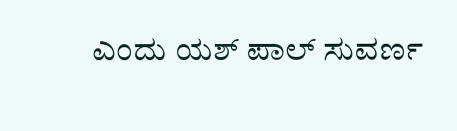ಎಂದು ಯಶ್ ಪಾಲ್ ಸುವರ್ಣ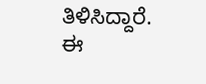ತಿಳಿಸಿದ್ದಾರೆ.
ಈ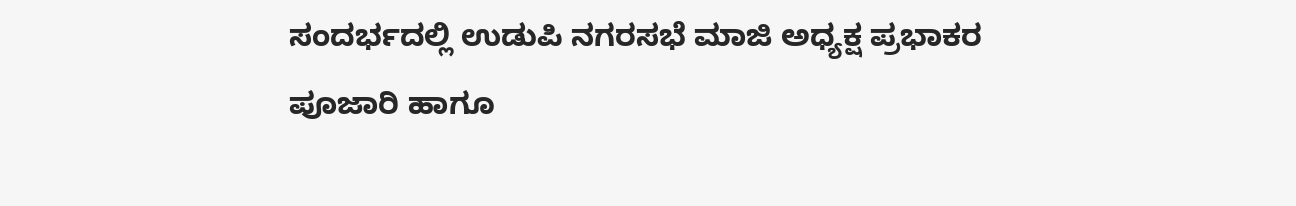ಸಂದರ್ಭದಲ್ಲಿ ಉಡುಪಿ ನಗರಸಭೆ ಮಾಜಿ ಅಧ್ಯಕ್ಷ ಪ್ರಭಾಕರ ಪೂಜಾರಿ ಹಾಗೂ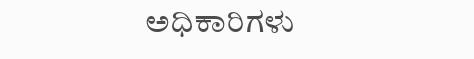ಅಧಿಕಾರಿಗಳು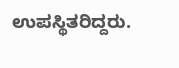ಉಪಸ್ಥಿತರಿದ್ದರು.